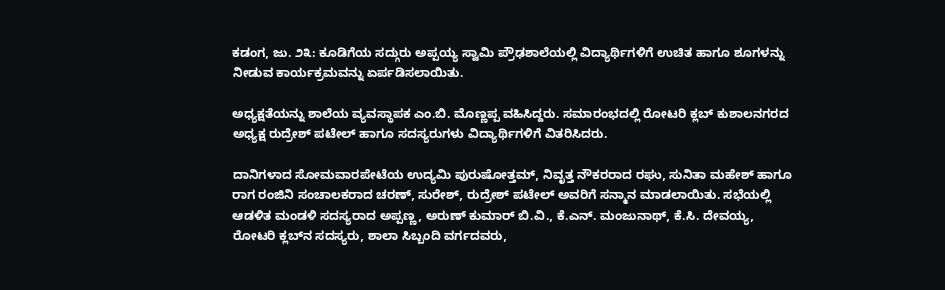ಕಡಂಗ, ಜು. ೨೩: ಕೂಡಿಗೆಯ ಸದ್ಗುರು ಅಪ್ಪಯ್ಯ ಸ್ವಾಮಿ ಪ್ರೌಢಶಾಲೆಯಲ್ಲಿ ವಿದ್ಯಾರ್ಥಿಗಳಿಗೆ ಉಚಿತ ಹಾಗೂ ಶೂಗಳನ್ನು ನೀಡುವ ಕಾರ್ಯಕ್ರಮವನ್ನು ಏರ್ಪಡಿಸಲಾಯಿತು.

ಅಧ್ಯಕ್ಷತೆಯನ್ನು ಶಾಲೆಯ ವ್ಯವಸ್ಥಾಪಕ ಎಂ.ಬಿ. ಮೊಣ್ಣಪ್ಪ ವಹಿಸಿದ್ದರು. ಸಮಾರಂಭದಲ್ಲಿ ರೋಟರಿ ಕ್ಲಬ್ ಕುಶಾಲನಗರದ ಅಧ್ಯಕ್ಷ ರುದ್ರೇಶ್ ಪಟೇಲ್ ಹಾಗೂ ಸದಸ್ಯರುಗಳು ವಿದ್ಯಾರ್ಥಿಗಳಿಗೆ ವಿತರಿಸಿದರು.

ದಾನಿಗಳಾದ ಸೋಮವಾರಪೇಟೆಯ ಉದ್ಯಮಿ ಪುರುಷೋತ್ತಮ್, ನಿವೃತ್ತ ನೌಕರರಾದ ರಘು, ಸುನಿತಾ ಮಹೇಶ್ ಹಾಗೂ ರಾಗ ರಂಜಿನಿ ಸಂಚಾಲಕರಾದ ಚರಣ್, ಸುರೇಶ್, ರುದ್ರೇಶ್ ಪಟೇಲ್ ಅವರಿಗೆ ಸನ್ಮಾನ ಮಾಡಲಾಯಿತು. ಸಭೆಯಲ್ಲಿ ಆಡಳಿತ ಮಂಡಳಿ ಸದಸ್ಯರಾದ ಅಪ್ಪಣ್ಣ, ಅರುಣ್ ಕುಮಾರ್ ಬಿ.ವಿ., ಕೆ.ಎನ್. ಮಂಜುನಾಥ್, ಕೆ.ಸಿ. ದೇವಯ್ಯ, ರೋಟರಿ ಕ್ಲಬ್‌ನ ಸದಸ್ಯರು, ಶಾಲಾ ಸಿಬ್ಬಂದಿ ವರ್ಗದವರು,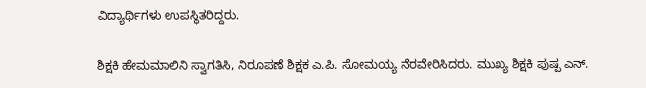ವಿದ್ಯಾರ್ಥಿಗಳು ಉಪಸ್ಥಿತರಿದ್ದರು.

ಶಿಕ್ಷಕಿ ಹೇಮಮಾಲಿನಿ ಸ್ವಾಗತಿಸಿ, ನಿರೂಪಣೆ ಶಿಕ್ಷಕ ಎ.ಪಿ. ಸೋಮಯ್ಯ ನೆರವೇರಿಸಿದರು. ಮುಖ್ಯ ಶಿಕ್ಷಕಿ ಪುಷ್ಪ ಎನ್.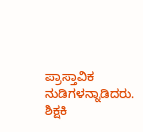ಪ್ರಾಸ್ತಾವಿಕ ನುಡಿಗಳನ್ನಾಡಿದರು. ಶಿಕ್ಷಕಿ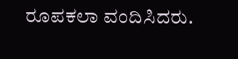ರೂಪಕಲಾ ವಂದಿಸಿದರು.